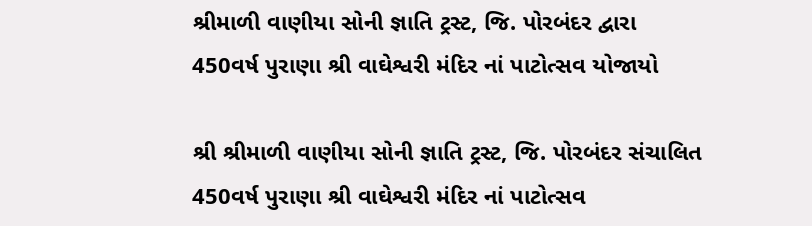શ્રીમાળી વાણીયા સોની જ્ઞાતિ ટ્રસ્ટ, જિ. પોરબંદર દ્વારા 450વર્ષ પુરાણા શ્રી વાઘેશ્વરી મંદિર નાં પાટોત્સવ યોજાયો

શ્રી શ્રીમાળી વાણીયા સોની જ્ઞાતિ ટ્રસ્ટ, જિ. પોરબંદર સંચાલિત 450વર્ષ પુરાણા શ્રી વાઘેશ્વરી મંદિર નાં પાટોત્સવ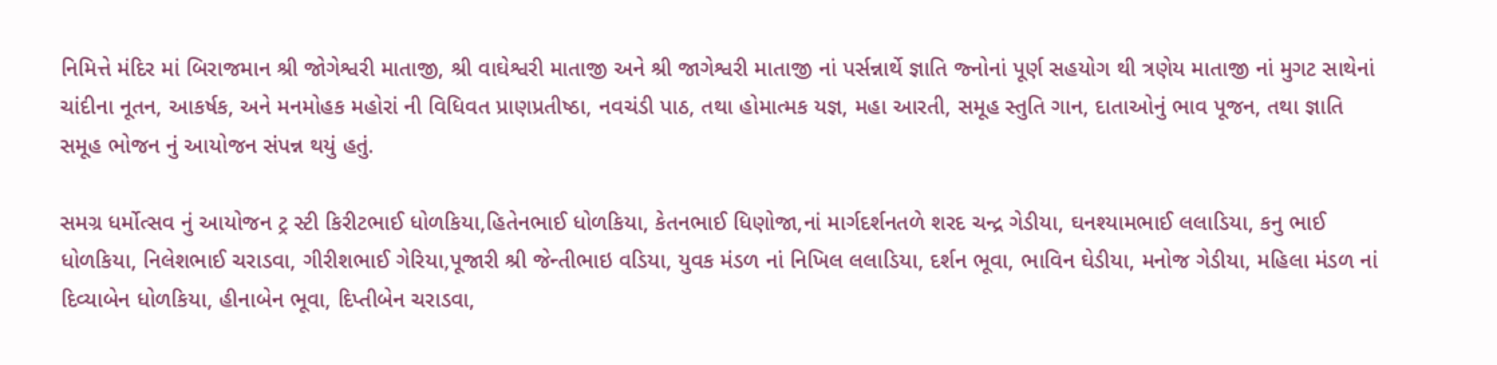નિમિત્તે મંદિર માં બિરાજમાન શ્રી જોગેશ્વરી માતાજી, શ્રી વાઘેશ્વરી માતાજી અને શ્રી જાગેશ્વરી માતાજી નાં પર્સન્નાર્થે જ્ઞાતિ જ્નોનાં પૂર્ણ સહયોગ થી ત્રણેય માતાજી નાં મુગટ સાથેનાં ચાંદીના નૂતન, આકર્ષક, અને મનમોહક મહોરાં ની વિધિવત પ્રાણપ્રતીષ્ઠા, નવચંડી પાઠ, તથા હોમાત્મક યજ્ઞ, મહા આરતી, સમૂહ સ્તુતિ ગાન, દાતાઓનું ભાવ પૂજન, તથા જ્ઞાતિ સમૂહ ભોજન નું આયોજન સંપન્ન થયું હતું.

સમગ્ર ધર્મોત્સવ નું આયોજન ટ્ર સ્ટી કિરીટભાઈ ધોળકિયા,હિતેનભાઈ ધોળકિયા, કેતનભાઈ ધિણોજા,નાં માર્ગદર્શનતળે શરદ ચન્દ્ર ગેડીયા, ઘનશ્યામભાઈ લલાડિયા, કનુ ભાઈ ધોળકિયા, નિલેશભાઈ ચરાડવા, ગીરીશભાઈ ગેરિયા,પૂજારી શ્રી જેન્તીભાઇ વડિયા, યુવક મંડળ નાં નિખિલ લલાડિયા, દર્શન ભૂવા, ભાવિન ઘેડીયા, મનોજ ગેડીયા, મહિલા મંડળ નાં દિવ્યાબેન ધોળકિયા, હીનાબેન ભૂવા, દિપ્તીબેન ચરાડવા,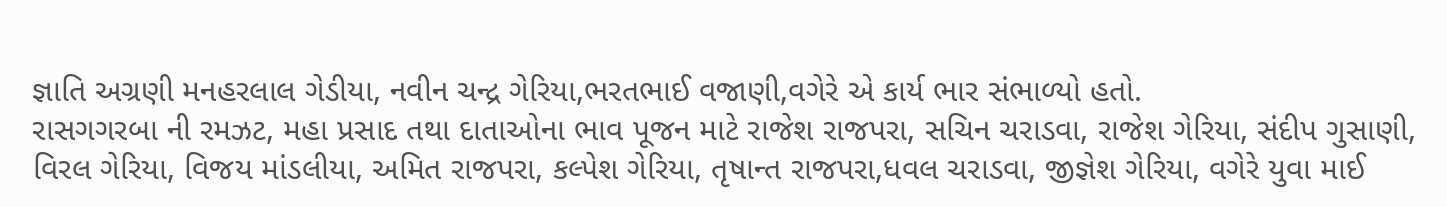જ્ઞાતિ અગ્રણી મનહરલાલ ગેડીયા, નવીન ચન્દ્ર ગેરિયા,ભરતભાઈ વજાણી,વગેરે એ કાર્ય ભાર સંભાળ્યો હતો.
રાસગગરબા ની રમઝટ, મહા પ્રસાદ તથા દાતાઓના ભાવ પૂજન માટે રાજેશ રાજપરા, સચિન ચરાડવા, રાજેશ ગેરિયા, સંદીપ ગુસાણી, વિરલ ગેરિયા, વિજય માંડલીયા, અમિત રાજપરા, કલ્પેશ ગેરિયા, તૃષાન્ત રાજપરા,ધવલ ચરાડવા, જીજ્ઞેશ ગેરિયા, વગેરે યુવા માઈ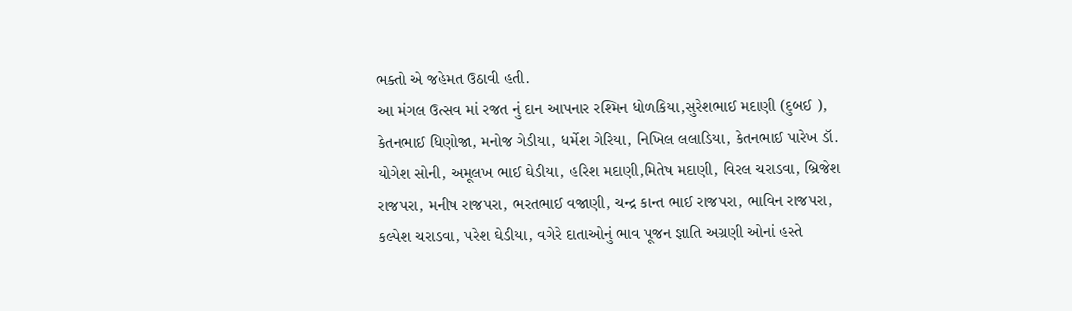ભક્તો એ જહેમત ઉઠાવી હતી.
આ મંગલ ઉત્સવ માં રજત નું દાન આપનાર રશ્મિન ધોળકિયા,સુરેશભાઈ મદાણી (દુબઈ ), કેતનભાઈ ધિણોજા, મનોજ ગેડીયા, ધર્મેશ ગેરિયા, નિખિલ લલાડિયા, કેતનભાઈ પારેખ ડૉ. યોગેશ સોની, અમૂલખ ભાઈ ઘેડીયા, હરિશ મદાણી,મિતેષ મદાણી, વિરલ ચરાડવા, બ્રિજેશ રાજપરા, મનીષ રાજપરા, ભરતભાઈ વજાણી, ચન્દ્ર કાન્ત ભાઈ રાજપરા, ભાવિન રાજપરા, કલ્પેશ ચરાડવા, પરેશ ઘેડીયા, વગેરે દાતાઓનું ભાવ પૂજન જ્ઞાતિ અગ્રણી ઓનાં હસ્તે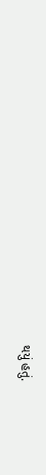થયું હતું.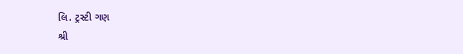લિ. ટ્રસ્ટી ગણ
શ્રી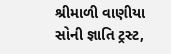શ્રીમાળી વાણીયા સોની જ્ઞાતિ ટ્રસ્ટ,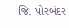જિ. પોરબંદર